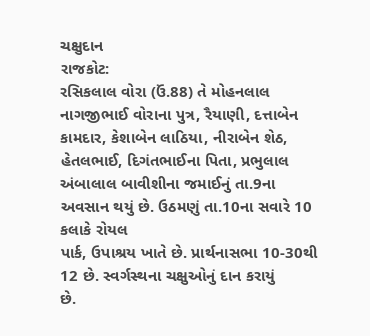ચક્ષુદાન
રાજકોટ:
રસિકલાલ વોરા (ઉં.88) તે મોહનલાલ નાગજીભાઈ વોરાના પુત્ર, રૈયાણી, દત્તાબેન
કામદાર, કેશાબેન લાઠિયા, નીરાબેન શેઠ, હેતલભાઈ, દિગંતભાઈના પિતા, પ્રભુલાલ
અંબાલાલ બાવીશીના જમાઈનું તા.9ના અવસાન થયું છે. ઉઠમણું તા.10ના સવારે 10 કલાકે રોયલ
પાર્ક, ઉપાશ્રય ખાતે છે. પ્રાર્થનાસભા 10-30થી 12 છે. સ્વર્ગસ્થના ચક્ષુઓનું દાન કરાયું
છે.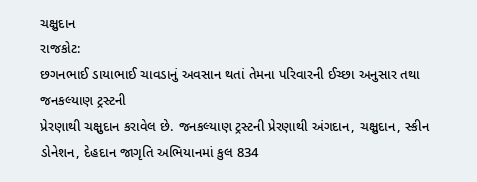ચક્ષુદાન
રાજકોટ:
છગનભાઈ ડાયાભાઈ ચાવડાનું અવસાન થતાં તેમના પરિવારની ઈચ્છા અનુસાર તથા જનકલ્યાણ ટ્રસ્ટની
પ્રેરણાથી ચક્ષુદાન કરાવેલ છે. જનકલ્યાણ ટ્રસ્ટની પ્રેરણાથી અંગદાન, ચક્ષુદાન, સ્કીન
ડોનેશન, દેહદાન જાગૃતિ અભિયાનમાં કુલ 834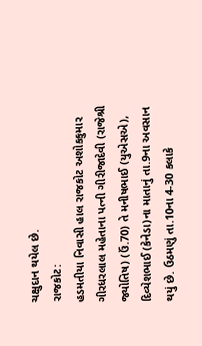ચક્ષુદાન થયેલ છે.
રાજકોટ:
હડમતીયા નિવાસી હાલ રાજકોટ અશોકકુમાર ગીરધરલાલ મહેતાના પત્ની ગીરીજાદેવી (રાજેશ્રી
જ્યોતિષ) (ઉં.70) તે મનીષભાઈ (યુએસએ), દિવ્યેશભાઈ (કેનેડા)ના માતાનું તા.9ના અવસાન
થયું છે. ઉઠમણું તા.10ના 4-30 કલાકે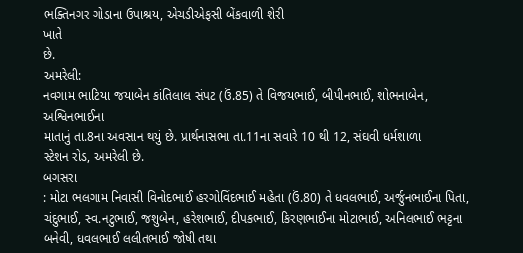ભક્તિનગર ગોડાના ઉપાશ્રય, એચડીએફસી બેંકવાળી શેરી
ખાતે
છે.
અમરેલી:
નવગામ ભાટિયા જયાબેન કાંતિલાલ સંપટ (ઉં.85) તે વિજયભાઈ, બીપીનભાઈ, શોભનાબેન, અશ્વિનભાઈના
માતાનું તા.8ના અવસાન થયું છે. પ્રાર્થનાસભા તા.11ના સવારે 10 થી 12, સંઘવી ધર્મશાળા
સ્ટેશન રોડ, અમરેલી છે.
બગસરા
: મોટા ભલગામ નિવાસી વિનોદભાઈ હરગોવિંદભાઈ મહેતા (ઉં.80) તે ધવલભાઈ, અર્જુનભાઈના પિતા,
ચંદુભાઈ, સ્વ.નટુભાઈ, જશુબેન, હરેશભાઈ, દીપકભાઈ, કિરણભાઈના મોટાભાઈ, અનિલભાઈ ભટ્ટના
બનેવી, ધવલભાઈ લલીતભાઈ જોષી તથા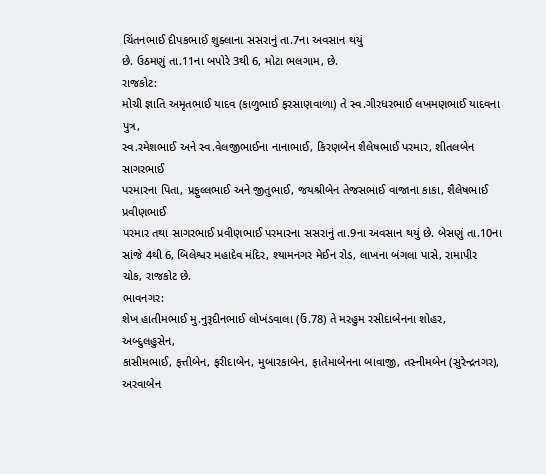ચિંતનભાઈ દીપકભાઈ શુક્લાના સસરાનું તા.7ના અવસાન થયું
છે. ઉઠમણું તા.11ના બપોરે 3થી 6, મોટા ભલગામ, છે.
રાજકોટ:
મોચી જ્ઞાતિ અમૃતભાઈ યાદવ (કાળુભાઈ ફરસાણવાળા) તે સ્વ.ગીરધરભાઈ લખમણભાઈ યાદવના પુત્ર,
સ્વ.રમેશભાઈ અને સ્વ.વેલજીભાઈના નાનાભાઈ, કિરણબેન શૈલેષભાઈ પરમાર, શીતલબેન સાગરભાઈ
પરમારના પિતા, પ્રફુલ્લભાઈ અને જીતુભાઈ, જયશ્રીબેન તેજસભાઈ વાજાના કાકા, શૈલેષભાઈ પ્રવીણભાઈ
પરમાર તથા સાગરભાઈ પ્રવીણભાઈ પરમારના સસરાનું તા.9ના અવસાન થયું છે. બેસણું તા.10ના
સાંજે 4થી 6, બિલેશ્વર મહાદેવ મંદિર, શ્યામનગર મેઈન રોડ, લાખના બંગલા પાસે, રામાપીર
ચોક, રાજકોટ છે.
ભાવનગર:
શેખ હાતીમભાઈ મુ.નુરૂદીનભાઈ લોખંડવાલા (ઉં.78) તે મરહુમ રસીદાબેનના શોહર, અબ્દુલહુસેન,
કાસીમભાઈ, ફત્તીબેન, ફરીદાબેન, મુબારકાબેન, ફાતેમાબેનના બાવાજી, તસ્નીમબેન (સુરેન્દ્રનગર),
અરવાબેન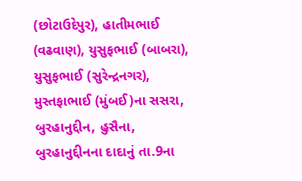(છોટાઉદેપુર), હાતીમભાઈ (વઢવાણ), યુસુફભાઈ (બાબરા), યુસુફભાઈ (સુરેન્દ્રનગર),
મુસ્તફાભાઈ (મુંબઈ)ના સસરા, બુરહાનુદ્દીન, હુસૈના, બુરહાનુદ્દીનના દાદાનું તા.9ના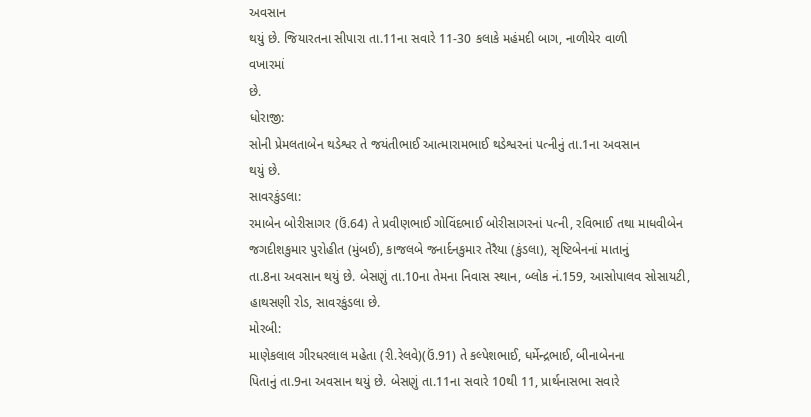અવસાન
થયું છે. જિયારતના સીપારા તા.11ના સવારે 11-30 કલાકે મહંમદી બાગ, નાળીયેર વાળી
વખારમાં
છે.
ધોરાજી:
સોની પ્રેમલતાબેન થડેશ્વર તે જયંતીભાઈ આત્મારામભાઈ થડેશ્વરનાં પત્નીનું તા.1ના અવસાન
થયું છે.
સાવરકુંડલા:
રમાબેન બોરીસાગર (ઉં.64) તે પ્રવીણભાઈ ગોવિંદભાઈ બોરીસાગરનાં પત્ની, રવિભાઈ તથા માધવીબેન
જગદીશકુમાર પુરોહીત (મુંબઈ), કાજલબે જનાર્દનકુમાર તેરૈયા (કુંડલા), સૃષ્ટિબેનનાં માતાનું
તા.8ના અવસાન થયું છે. બેસણું તા.10ના તેમના નિવાસ સ્થાન, બ્લોક નં.159, આસોપાલવ સોસાયટી,
હાથસણી રોડ, સાવરકુંડલા છે.
મોરબી:
માણેકલાલ ગીરધરલાલ મહેતા (રી.રેલવે)(ઉં.91) તે કલ્પેશભાઈ, ધર્મેન્દ્રભાઈ, બીનાબેનના
પિતાનું તા.9ના અવસાન થયું છે. બેસણું તા.11ના સવારે 10થી 11, પ્રાર્થનાસભા સવારે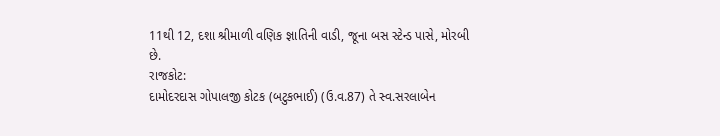11થી 12, દશા શ્રીમાળી વણિક જ્ઞાતિની વાડી, જૂના બસ સ્ટેન્ડ પાસે, મોરબી છે.
રાજકોટ:
દામોદરદાસ ગોપાલજી કોટક (બટુકભાઈ) (ઉ.વ.87) તે સ્વ.સરલાબેન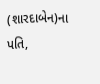(શારદાબેન)ના પતિ,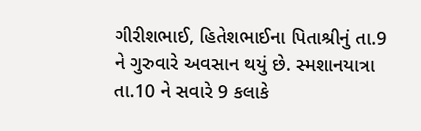ગીરીશભાઈ, હિતેશભાઈના પિતાશ્રીનું તા.9 ને ગુરુવારે અવસાન થયું છે. સ્મશાનયાત્રા
તા.10 ને સવારે 9 કલાકે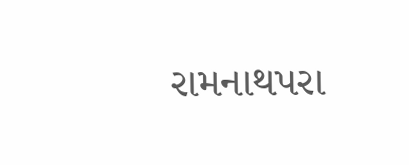રામનાથપરા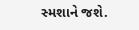સ્મશાને જશે.